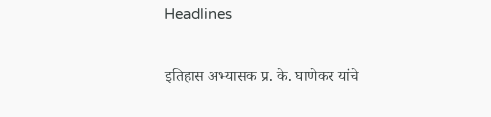Headlines

इतिहास अभ्यासक प्र. के. घाणेकर यांचे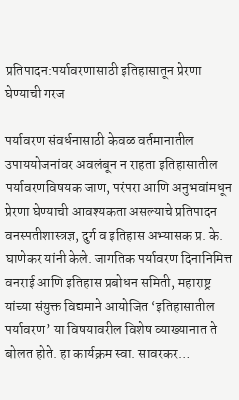प्रतिपादन:पर्यावरणासाठी इतिहासातून प्रेरणा घेण्याची गरज

पर्यावरण संवर्धनासाठी केवळ वर्तमानातील उपाययोजनांवर अवलंबून न राहता इतिहासातील पर्यावरणविषयक जाण, परंपरा आणि अनुभवांमधून प्रेरणा घेण्याची आवश्यकता असल्याचे प्रतिपादन वनस्पतीशास्त्रज्ञ, दुर्ग व इतिहास अभ्यासक प्र. के. घाणेकर यांनी केले. जागतिक पर्यावरण दिनानिमित्त वनराई आणि इतिहास प्रबोधन समिती, महाराष्ट्र यांच्या संयुक्त विद्यमाने आयोजित ‘इतिहासातील पर्यावरण’ या विषयावरील विशेष व्याख्यानात ते बोलत होते. हा कार्यक्रम स्वा. सावरकर…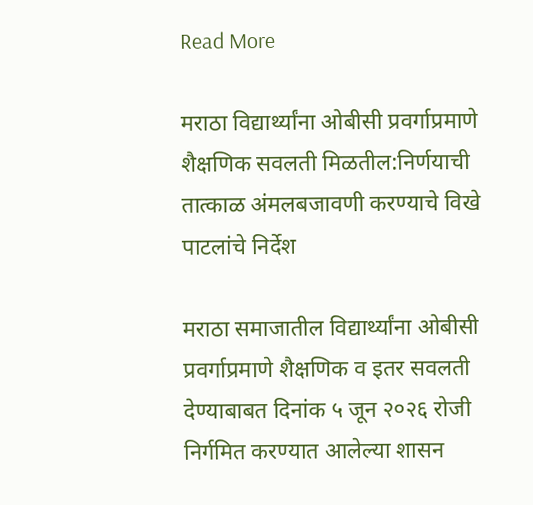Read More

मराठा विद्यार्थ्यांना ओबीसी प्रवर्गाप्रमाणे शैक्षणिक सवलती मिळतील:निर्णयाची तात्काळ अंमलबजावणी करण्याचे विखे पाटलांचे निर्देश

मराठा समाजातील विद्यार्थ्यांना ओबीसी प्रवर्गाप्रमाणे शैक्षणिक व इतर सवलती देण्याबाबत दिनांक ५ जून २०२६ रोजी निर्गमित करण्यात आलेल्या शासन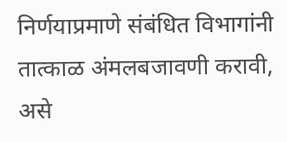निर्णयाप्रमाणे संबंधित विभागांनी तात्काळ अंमलबजावणी करावी, असे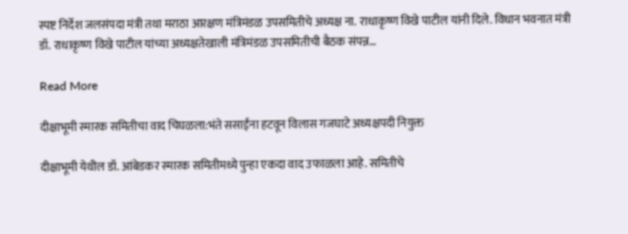स्पष्ट निर्देश जलसंपदा मंत्री तथा मराठा आरक्षण मंत्रिमंडळ उपसमितीचे अध्यक्ष ना. राधाकृष्ण विखे पाटील यांनी दिले. विधान भवनात मंत्री डॉ. राधाकृष्ण विखे पाटील यांच्या अध्यक्षतेखाली मंत्रिमंडळ उपसमितीची बैठक संपन्न…

Read More

दीक्षाभूमी स्मारक समितीचा वाद चिघळला:भंते ससाईंना हटवून विलास गजघाटे अध्यक्षपदी नियुक्त

दीक्षाभूमी येथील डॉ. आंबेडकर स्मारक समितीमध्ये पुन्हा एकदा वाद उफाळला आहे. समितीचे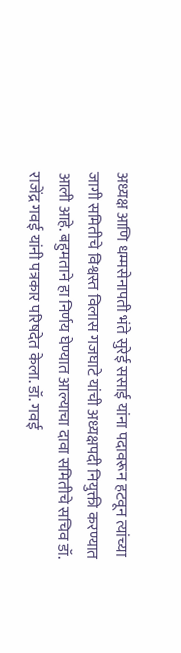अध्यक्ष आणि धम्मसेनापती भंते सुरेई ससाई यांना पदावरून हटवून त्यांच्या जागी समितीचे विश्वस्त विलास गजघाटे यांची अध्यक्षपदी नियुक्ती करण्यात आली आहे. बहुमताने हा निर्णय घेण्यात आल्याचा दावा समितीचे सचिव डॉ. राजेंद्र गवई यांनी पत्रकार परिषदेत केला. डॉ. गवई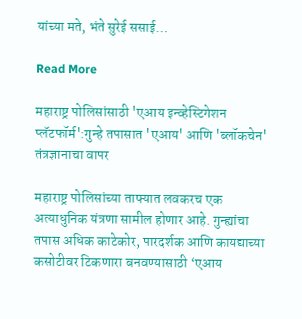यांच्या मते, भंते सुरेई ससाई…

Read More

महाराष्ट्र पोलिसांसाठी 'एआय इन्व्हेस्टिगेशन प्लॅटफॉर्म':गुन्हे तपासात 'एआय' आणि 'ब्लॉकचेन' तंत्रज्ञानाचा वापर

महाराष्ट्र पोलिसांच्या ताफ्यात लवकरच एक अत्याधुनिक यंत्रणा सामील होणार आहे. गुन्ह्यांचा तपास अधिक काटेकोर, पारदर्शक आणि कायद्याच्या कसोटीवर टिकणारा बनवण्यासाठी ‘एआय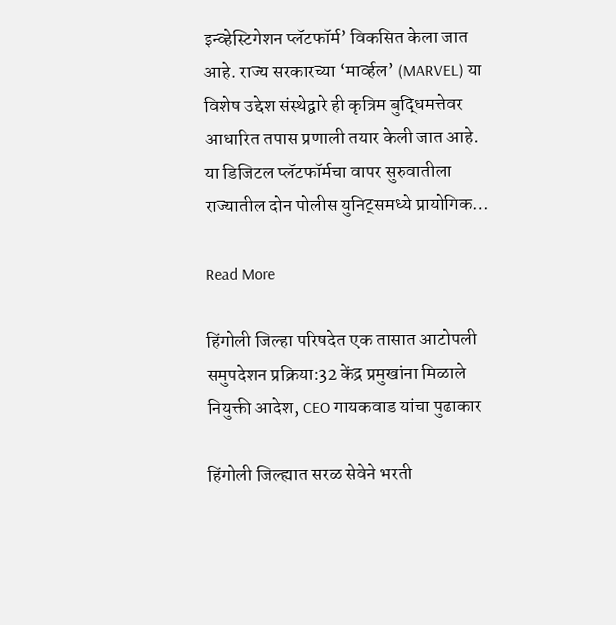इन्व्हेस्टिगेशन प्लॅटफॉर्म’ विकसित केला जात आहे. राज्य सरकारच्या ‘मार्व्हल’ (MARVEL) या विशेष उद्देश संस्थेद्वारे ही कृत्रिम बुद्धिमत्तेवर आधारित तपास प्रणाली तयार केली जात आहे. या डिजिटल प्लॅटफॉर्मचा वापर सुरुवातीला राज्यातील दोन पोलीस युनिट्समध्ये प्रायोगिक…

Read More

हिंगोली जिल्हा परिषदेत एक तासात आटोपली समुपदेशन प्रक्रिया:32 केंद्र प्रमुखांना मिळाले नियुक्ती आदेश, CEO गायकवाड यांचा पुढाकार

हिंगोली जिल्ह्यात सरळ सेवेने भरती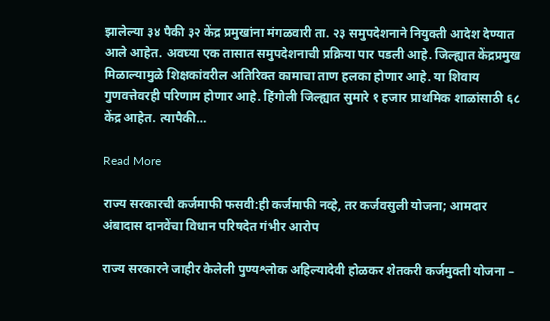झालेल्या ३४ पैकी ३२ केंद्र प्रमुखांना मंगळवारी ता. २३ समुपदेशनाने नियुक्ती आदेश देण्यात आले आहेत. अवघ्या एक तासात समुपदेशनाची प्रक्रिया पार पडली आहे. जिल्ह्यात केंद्रप्रमुख मिळाल्यामुळे शिक्षकांवरील अतिरिक्त कामाचा ताण हलका होणार आहे. या शिवाय गुणवत्तेवरही परिणाम होणार आहे. हिंगोली जिल्ह्यात सुमारे १ हजार प्राथमिक शाळांसाठी ६८ केंद्र आहेत. त्यापैकी…

Read More

राज्य सरकारची कर्जमाफी फसवी:ही कर्जमाफी नव्हे, तर कर्जवसुली योजना; आमदार अंबादास दानवेंचा विधान परिषदेत गंभीर आरोप

राज्य सरकारने जाहीर केलेली पुण्यश्लोक अहिल्यादेवी होळकर शेतकरी कर्जमुक्ती योजना –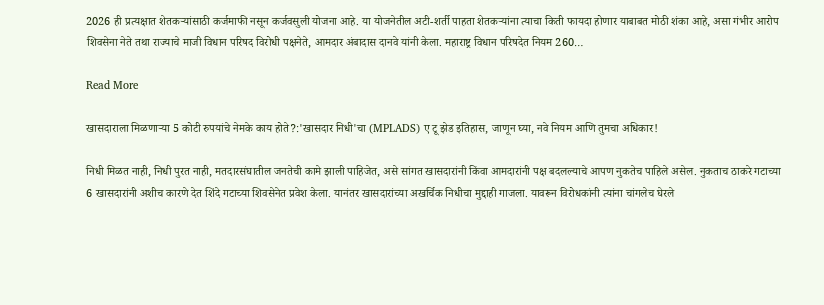2026 ही प्रत्यक्षात शेतकऱ्यांसाठी कर्जमाफी नसून कर्जवसुली योजना आहे. या योजनेतील अटी-शर्ती पाहता शेतकऱ्यांना त्याचा किती फायदा होणार याबाबत मोठी शंका आहे, असा गंभीर आरोप शिवसेना नेते तथा राज्याचे माजी विधान परिषद विरोधी पक्षनेते, आमदार अंबादास दानवे यांनी केला. महाराष्ट्र विधान परिषदेत नियम 260…

Read More

खासदाराला मिळणाऱ्या 5 कोटी रुपयांचे नेमके काय होते?:'खासदार निधी'चा (MPLADS) ए टू झेड इतिहास, जाणून घ्या, नवे नियम आणि तुमचा अधिकार!

निधी मिळत नाही, निधी पुरत नाही, मतदारसंघातील जनतेची कामे झाली पाहिजेत, असे सांगत खासदारांनी किंवा आमदारांनी पक्ष बदलल्याचे आपण नुकतेच पाहिले असेल. नुकताच ठाकरे गटाच्या 6 खासदारांनी अशीच कारणे देत शिंदे गटाच्या शिवसेनेत प्रवेश केला. यानंतर खासदारांच्या अखर्चिक निधीचा मुद्दाही गाजला. यावरून विरोधकांनी त्यांना चांगलेच घेरले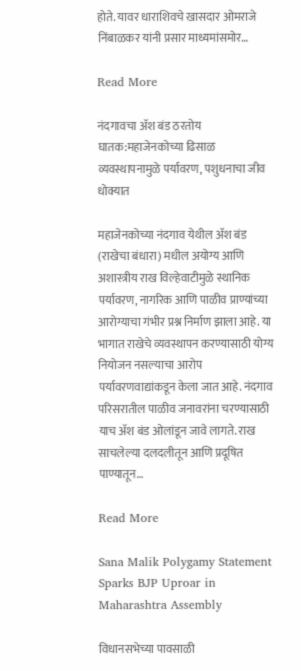होते. यावर धाराशिवचे खासदार ओमराजे निंबाळकर यांनी प्रसार माध्यमांसमोर…

Read More

नंदगावचा अ‍ॅश बंड ठरतोय घातक:महाजेनकोच्या ढिसाळ व्यवस्थापनामुळे पर्यावरण, पशुधनाचा जीव धोक्यात

महाजेनकोच्या नंदगाव येथील अ‍ॅश बंड (राखेचा बंधारा) मधील अयोग्य आणि अशास्त्रीय राख विल्हेवाटीमुळे स्थानिक पर्यावरण, नागरिक आणि पाळीव प्राण्यांच्या आरोग्याचा गंभीर प्रश्न निर्माण झाला आहे. या भागात राखेचे व्यवस्थापन करण्यासाठी योग्य नियोजन नसल्याचा आरोप पर्यावरणवाद्यांकडून केला जात आहे. नंदगाव परिसरातील पाळीव जनावरांना चरण्यासाठी याच अ‍ॅश बंड ओलांडून जावे लागते. राख साचलेल्या दलदलीतून आणि प्रदूषित पाण्यातून…

Read More

Sana Malik Polygamy Statement Sparks BJP Uproar in Maharashtra Assembly

विधानसभेच्या पावसाळी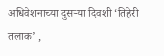अधिवेशनाच्या दुसऱ्या दिवशी ‘तिहेरी तलाक’ ,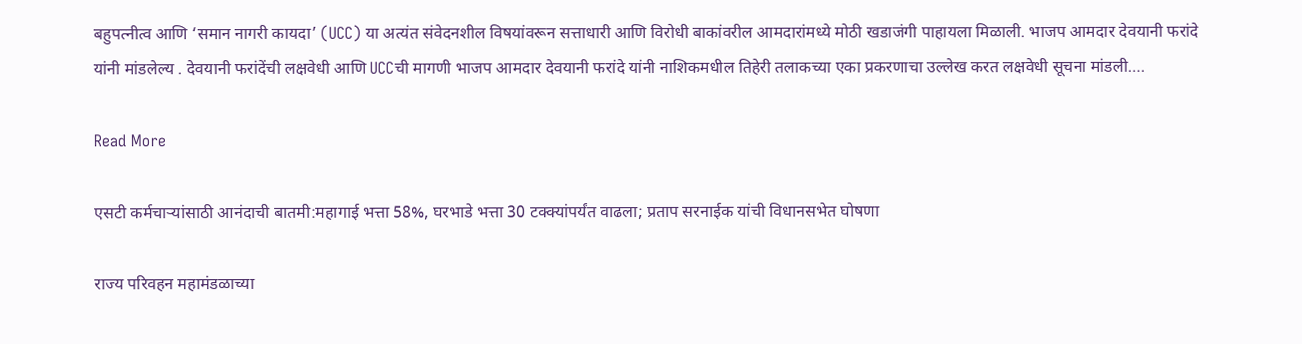बहुपत्नीत्व आणि ‘समान नागरी कायदा’ (UCC) या अत्यंत संवेदनशील विषयांवरून सत्ताधारी आणि विरोधी बाकांवरील आमदारांमध्ये मोठी खडाजंगी पाहायला मिळाली. भाजप आमदार देवयानी फरांदे यांनी मांडलेल्य . देवयानी फरांदेंची लक्षवेधी आणि UCCची मागणी भाजप आमदार देवयानी फरांदे यांनी नाशिकमधील तिहेरी तलाकच्या एका प्रकरणाचा उल्लेख करत लक्षवेधी सूचना मांडली….

Read More

एसटी कर्मचाऱ्यांसाठी आनंदाची बातमी:महागाई भत्ता 58%, घरभाडे भत्ता 30 टक्क्यांपर्यंत वाढला; प्रताप सरनाईक यांची विधानसभेत घोषणा

राज्य परिवहन महामंडळाच्या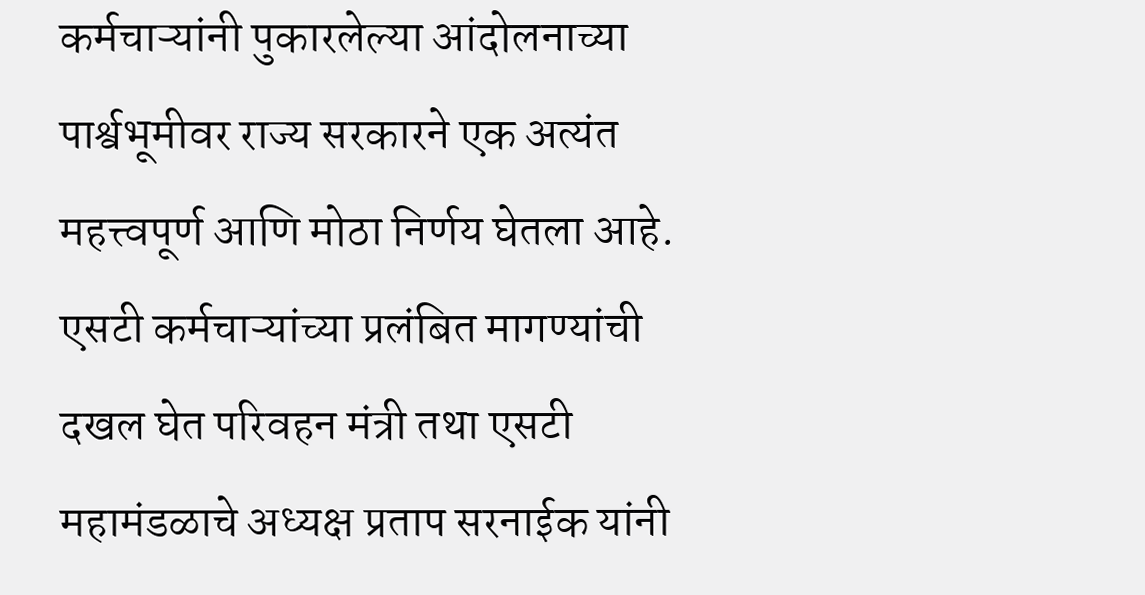कर्मचाऱ्यांनी पुकारलेल्या आंदोलनाच्या पार्श्वभूमीवर राज्य सरकारने एक अत्यंत महत्त्वपूर्ण आणि मोठा निर्णय घेतला आहे. एसटी कर्मचाऱ्यांच्या प्रलंबित मागण्यांची दखल घेत परिवहन मंत्री तथा एसटी महामंडळाचे अध्यक्ष प्रताप सरनाईक यांनी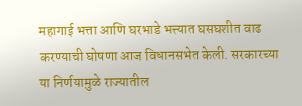महागाई भत्ता आणि घरभाडे भत्त्यात घसघशीत वाढ करण्याची घोषणा आज विधानसभेत केली. सरकारच्या या निर्णयामुळे राज्यातील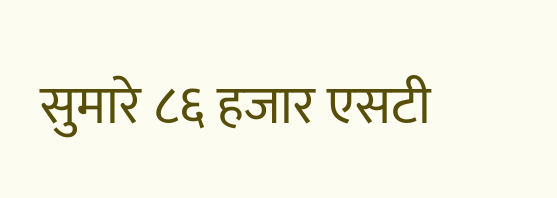सुमारे ८६ हजार एसटी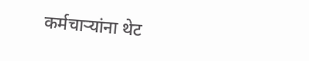कर्मचाऱ्यांना थेट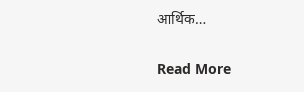आर्थिक…

Read More